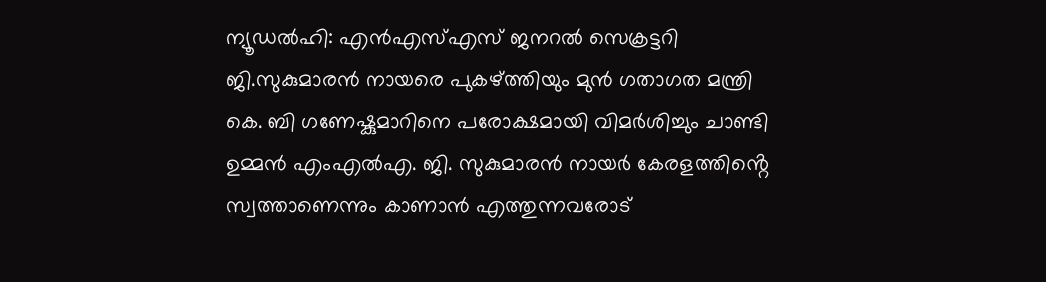ന്യൂഡൽഹി: എൻഎസ്എസ് ജനറൽ സെക്രട്ടറി ജി.സുകുമാരൻ നായരെ പുകഴ്ത്തിയും മുൻ ഗതാഗത മന്ത്രി കെ. ബി ഗണേഷ്കുമാറിനെ പരോക്ഷമായി വിമർശിച്ചും ചാണ്ടി ഉമ്മൻ എംഎൽഎ. ജി. സുകുമാരൻ നായർ കേരളത്തിൻ്റെ സ്വത്താണെന്നും കാണാൻ എത്തുന്നവരോട്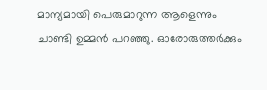മാന്യമായി പെരുമാറുന്ന ആളെന്നും ചാണ്ടി ഉമ്മൻ പറഞ്ഞു. ഓരോരുത്തർക്കും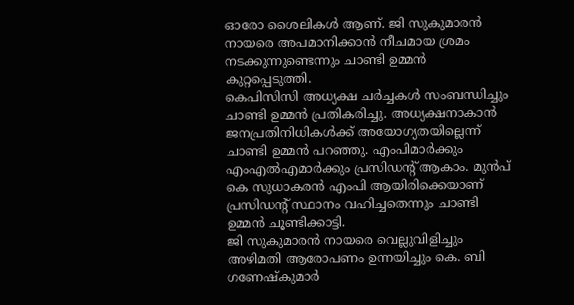ഓരോ ശൈലികൾ ആണ്. ജി സുകുമാരൻ നായരെ അപമാനിക്കാൻ നീചമായ ശ്രമം നടക്കുന്നുണ്ടെന്നും ചാണ്ടി ഉമ്മൻ കുറ്റപ്പെടുത്തി.
കെപിസിസി അധ്യക്ഷ ചർച്ചകൾ സംബന്ധിച്ചും ചാണ്ടി ഉമ്മൻ പ്രതികരിച്ചു. അധ്യക്ഷനാകാൻ ജനപ്രതിനിധികൾക്ക് അയോഗ്യതയില്ലെന്ന് ചാണ്ടി ഉമ്മൻ പറഞ്ഞു. എംപിമാർക്കും എംഎൽഎമാർക്കും പ്രസിഡന്റ് ആകാം. മുൻപ് കെ സുധാകരൻ എംപി ആയിരിക്കെയാണ് പ്രസിഡന്റ് സ്ഥാനം വഹിച്ചതെന്നും ചാണ്ടി ഉമ്മൻ ചൂണ്ടിക്കാട്ടി.
ജി സുകുമാരൻ നായരെ വെല്ലുവിളിച്ചും അഴിമതി ആരോപണം ഉന്നയിച്ചും കെ. ബി ഗണേഷ്കുമാർ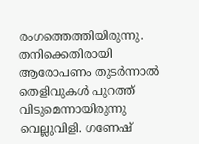രംഗത്തെത്തിയിരുന്നു. തനിക്കെതിരായി ആരോപണം തുടർന്നാൽ തെളിവുകൾ പുറത്ത് വിടുമെന്നായിരുന്നു വെല്ലുവിളി. ഗണേഷ്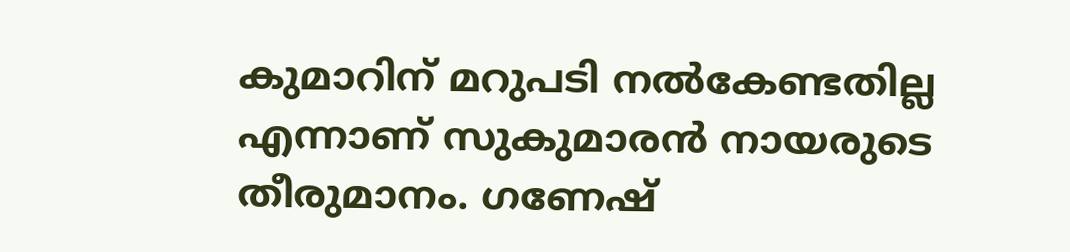കുമാറിന് മറുപടി നൽകേണ്ടതില്ല എന്നാണ് സുകുമാരൻ നായരുടെ തീരുമാനം. ഗണേഷ്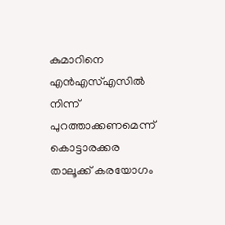കുമാറിനെ എൻഎസ്എസിൽ നിന്ന് പുറത്താക്കണമെന്ന് കൊട്ടാരക്കര താലൂക്ക് കരയോഗം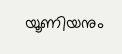യൂണിയനും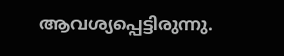ആവശ്യപ്പെട്ടിരുന്നു.